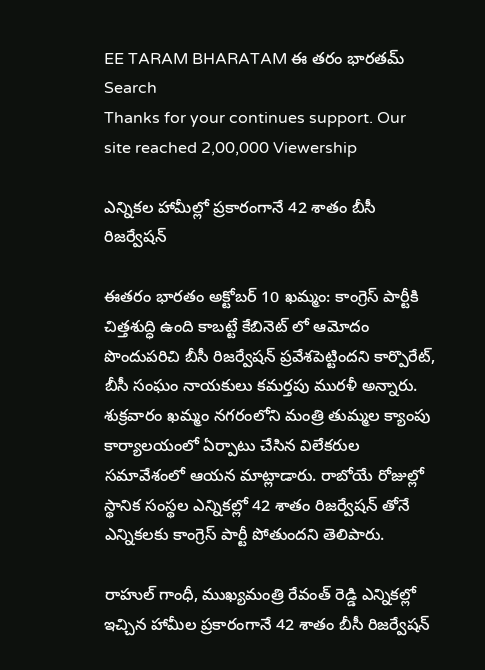EE TARAM BHARATAM ఈ తరం భారతమ్
Search
Thanks for your continues support. Our site reached 2,00,000 Viewership

ఎన్నికల హామీల్లో ప్రకారంగానే 42 శాతం బీసీ రిజర్వేషన్

ఈతరం భారతం అక్టోబర్ 10 ఖమ్మం: కాంగ్రెస్ పార్టీకి చిత్తశుద్ధి ఉంది కాబట్టే కేబినెట్ లో ఆమోదం పొందుపరిచి బీసీ రిజర్వేషన్ ప్రవేశపెట్టిందని కార్పొరేట్, బీసీ సంఘం నాయకులు కమర్తపు మురళీ అన్నారు. శుక్రవారం ఖమ్మం నగరంలోని మంత్రి తుమ్మల క్యాంపు కార్యాలయంలో ఏర్పాటు చేసిన విలేకరుల సమావేశంలో ఆయన మాట్లాడారు. రాబోయే రోజుల్లో స్థానిక సంస్థల ఎన్నికల్లో 42 శాతం రిజర్వేషన్ తోనే ఎన్నికలకు కాంగ్రెస్ పార్టీ పోతుందని తెలిపారు.

రాహుల్ గాంధీ, ముఖ్యమంత్రి రేవంత్ రెడ్డి ఎన్నికల్లో ఇచ్చిన హామీల ప్రకారంగానే 42 శాతం బీసీ రిజర్వేషన్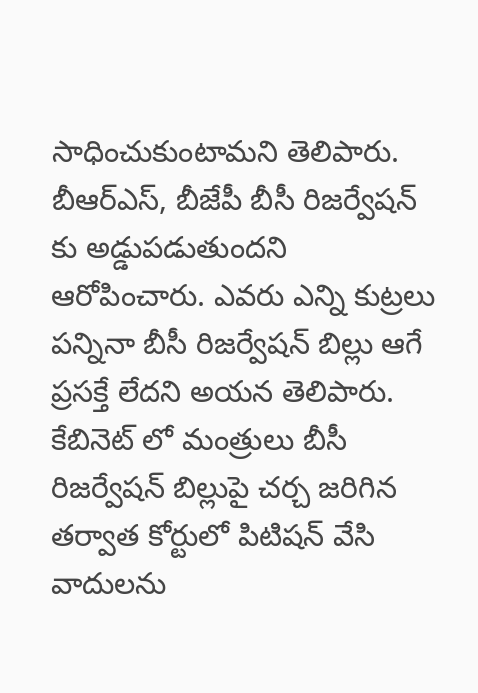సాధించుకుంటామని తెలిపారు. బీఆర్ఎస్, బీజేపీ బీసీ రిజర్వేషన్ కు అడ్డుపడుతుందని ఆరోపించారు. ఎవరు ఎన్ని కుట్రలు పన్నినా బీసీ రిజర్వేషన్ బిల్లు ఆగే ప్రసక్తే లేదని అయన తెలిపారు. కేబినెట్ లో మంత్రులు బీసీ రిజర్వేషన్ బిల్లుపై చర్చ జరిగిన తర్వాత కోర్టులో పిటిషన్ వేసి వాదులను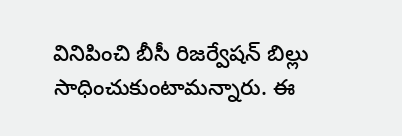వినిపించి బీసీ రిజర్వేషన్ బిల్లు సాధించుకుంటామన్నారు. ఈ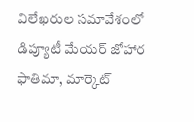విలేఖరుల సమావేశంలో డిప్యూటీ మేయర్ జోహార ఫాతిమా, మార్కెట్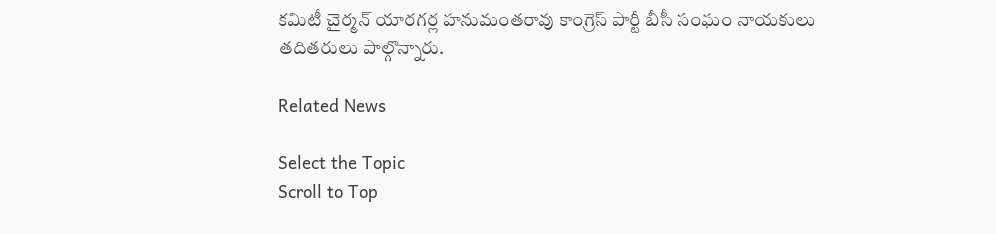కమిటీ చైర్మన్ యారగర్ల హనుమంతరావు కాంగ్రెస్ పార్టీ బీసీ సంఘం నాయకులు తదితరులు పాల్గొన్నారు.

Related News

Select the Topic
Scroll to Top